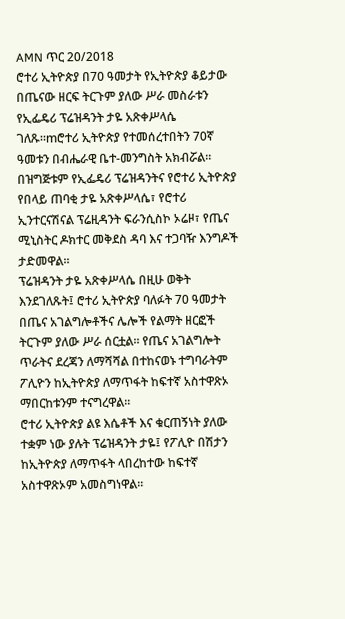AMN ጥር 20/2018
ሮተሪ ኢትዮጵያ በ70 ዓመታት የኢትዮጵያ ቆይታው በጤናው ዘርፍ ትርጉም ያለው ሥራ መስራቱን የኢፌዴሪ ፕሬዝዳንት ታዬ አጽቀሥላሴ ገለጹ።mሮተሪ ኢትዮጵያ የተመሰረተበትን 70ኛ ዓመቱን በብሔራዊ ቤተ-መንግስት አክብሯል።
በዝግጅቱም የኢፌዴሪ ፕሬዝዳንትና የሮተሪ ኢትዮጵያ የበላይ ጠባቂ ታዬ አጽቀሥላሴ፣ የሮተሪ ኢንተርናሽናል ፕሬዚዳንት ፍራንሲስኮ ኦሬዞ፣ የጤና ሚኒስትር ዶክተር መቅደስ ዳባ እና ተጋባዥ እንግዶች ታድመዋል።
ፕሬዝዳንት ታዬ አጽቀሥላሴ በዚሁ ወቅት እንደገለጹት፤ ሮተሪ ኢትዮጵያ ባለፉት 70 ዓመታት በጤና አገልግሎቶችና ሌሎች የልማት ዘርፎች ትርጉም ያለው ሥራ ሰርቷል። የጤና አገልግሎት ጥራትና ደረጃን ለማሻሻል በተከናወኑ ተግባራትም ፖሊዮን ከኢትዮጵያ ለማጥፋት ከፍተኛ አስተዋጽኦ ማበርከቱንም ተናግረዋል።
ሮተሪ ኢትዮጵያ ልዩ እሴቶች እና ቁርጠኝነት ያለው ተቋም ነው ያሉት ፕሬዝዳንት ታዬ፤ የፖሊዮ በሽታን ከኢትዮጵያ ለማጥፋት ላበረከተው ከፍተኛ አስተዋጽኦም አመስግነዋል።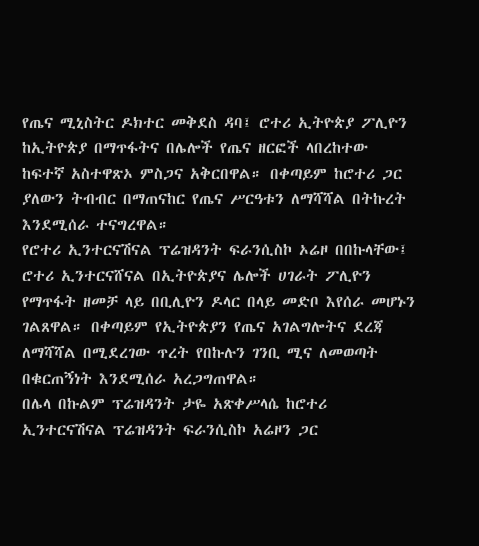የጤና ሚኒስትር ዶክተር መቅደስ ዳባ፤ ሮተሪ ኢትዮጵያ ፖሊዮን ከኢትዮጵያ በማጥፋትና በሌሎች የጤና ዘርፎች ላበረከተው ከፍተኛ አስተዋጽኦ ምስጋና አቅርበዋል። በቀጣይም ከሮተሪ ጋር ያለውን ትብብር በማጠናከር የጤና ሥርዓቱን ለማሻሻል በትኩረት እንደሚሰራ ተናግረዋል።
የሮተሪ ኢንተርናሽናል ፕሬዝዳንት ፍራንሲስኮ ኦሬዞ በበኩላቸው፤ ሮተሪ ኢንተርናሸናል በኢትዮጵያና ሌሎች ሀገራት ፖሊዮን የማጥፋት ዘመቻ ላይ በቢሊዮን ዶላር በላይ መድቦ እየሰራ መሆኑን ገልጸዋል። በቀጣይም የኢትዮጵያን የጤና አገልግሎትና ደረጃ ለማሻሻል በሚደረገው ጥረት የበኩሉን ገንቢ ሚና ለመወጣት በቁርጠኝነት እንደሚሰራ አረጋግጠዋል።
በሌላ በኩልም ፕሬዝዳንት ታዬ አጽቀሥላሴ ከሮተሪ ኢንተርናሽናል ፕሬዝዳንት ፍራንሲስኮ አሬዞን ጋር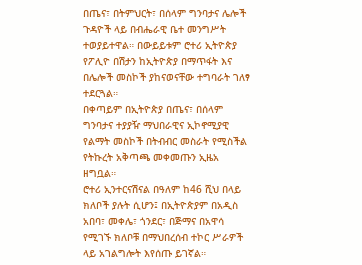በጤና፣ በትምህርት፣ በሰላም ግንባታና ሌሎች ጉዳዮች ላይ በብሔራዊ ቤተ መንግሥት ተወያይተዋል። በውይይቱም ሮተሪ ኢትዮጵያ የፖሊዮ በሽታን ከኢትዮጵያ በማጥፋት እና በሌሎች መስኮች ያከናወናቸው ተግባራት ገለፃ ተደርጓል።
በቀጣይም በኢትዮጵያ በጤና፣ በሰላም ግንባታና ተያያዥ ማህበራዊና ኢኮኖሚያዊ የልማት መስኮች በትብብር መስራት የሚስችል የትኩረት አቅጣጫ መቀመጡን ኢዜአ ዘግቧል።
ሮተሪ ኢንተርናሽናል በዓለም ከ46 ሺህ በላይ ክለቦች ያሉት ሲሆን፤ በኢትዮጵያም በአዲስ አበባ፣ መቀሌ፣ ጎንደር፣ በጅማና በአዋሳ የሚገኙ ክለቦቹ በማህበረሰብ ተኮር ሥራዎች ላይ አገልግሎት እየሰጡ ይገኛል።